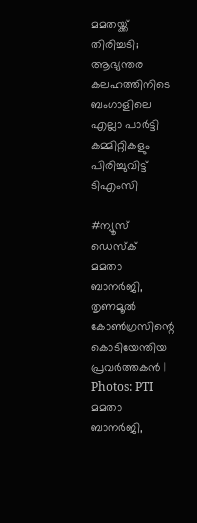മമതയ്ക്ക് തിരിച്ചടി; ആഭ്യന്തര കലഹത്തിനിടെ ബംഗാളിലെ എല്ലാ പാർട്ടി കമ്മിറ്റികളും പിരിച്ചുവിട്ട് ടിഎംസി

#ന്യൂസ് ഡെസ്ക്
മമതാ ബാനർജി, തൃണമൂൽ കോൺഗ്രസിന്റെ കൊടിയേന്തിയ പ്രവർത്തകൻ | Photos: PTI
മമതാ ബാനർജി,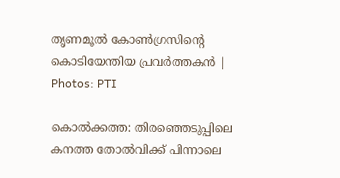തൃണമൂൽ കോൺഗ്രസിന്റെ കൊടിയേന്തിയ പ്രവർത്തകൻ | Photos: PTI

കൊൽക്കത്ത: തിരഞ്ഞെടുപ്പിലെ കനത്ത തോൽവിക്ക് പിന്നാലെ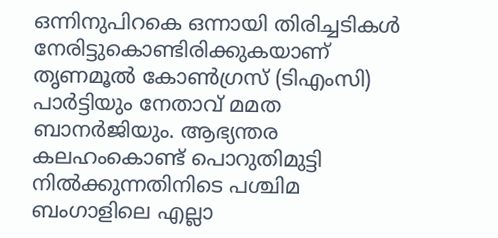ഒന്നിനുപിറകെ ഒന്നായി തിരിച്ചടികൾ നേരിട്ടുകൊണ്ടിരിക്കുകയാണ് തൃണമൂൽ കോൺഗ്രസ് (ടിഎംസി) പാർട്ടിയും നേതാവ് മമത ബാനർജിയും. ആഭ്യന്തര കലഹംകൊണ്ട് പൊറുതിമുട്ടി നിൽക്കുന്നതിനിടെ പശ്ചിമ ബംഗാളിലെ എല്ലാ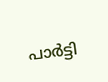പാർട്ടി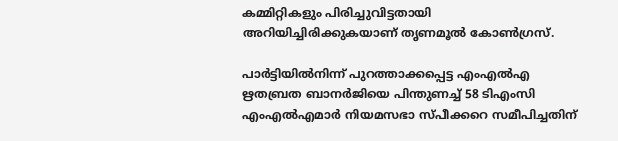കമ്മിറ്റികളും പിരിച്ചുവിട്ടതായി അറിയിച്ചിരിക്കുകയാണ് തൃണമൂൽ കോൺഗ്രസ്.

പാർട്ടിയിൽനിന്ന് പുറത്താക്കപ്പെട്ട എംഎൽഎ ഋതബ്രത ബാനർജിയെ പിന്തുണച്ച് 58 ടിഎംസി എംഎൽഎമാർ നിയമസഭാ സ്പീക്കറെ സമീപിച്ചതിന്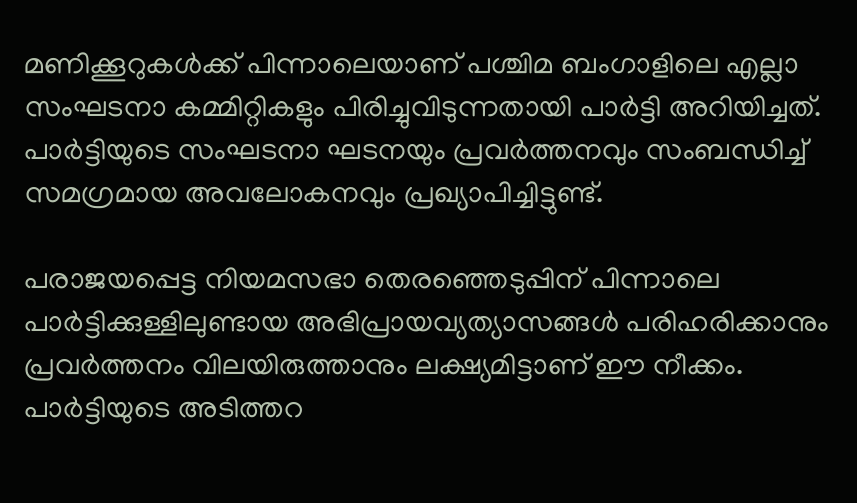മണിക്കൂറുകൾക്ക് പിന്നാലെയാണ് പശ്ചിമ ബംഗാളിലെ എല്ലാ സംഘടനാ കമ്മിറ്റികളും പിരിച്ചുവിടുന്നതായി പാർട്ടി അറിയിച്ചത്. പാർട്ടിയുടെ സംഘടനാ ഘടനയും പ്രവർത്തനവും സംബന്ധിച്ച് സമഗ്രമായ അവലോകനവും പ്രഖ്യാപിച്ചിട്ടുണ്ട്.

പരാജയപ്പെട്ട നിയമസഭാ തെരഞ്ഞെടുപ്പിന് പിന്നാലെ പാർട്ടിക്കുള്ളിലുണ്ടായ അഭിപ്രായവ്യത്യാസങ്ങൾ പരിഹരിക്കാനും പ്രവർത്തനം വിലയിരുത്താനും ലക്ഷ്യമിട്ടാണ് ഈ നീക്കം. പാർട്ടിയുടെ അടിത്തറ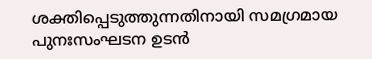ശക്തിപ്പെടുത്തുന്നതിനായി സമഗ്രമായ പുനഃസംഘടന ഉടൻ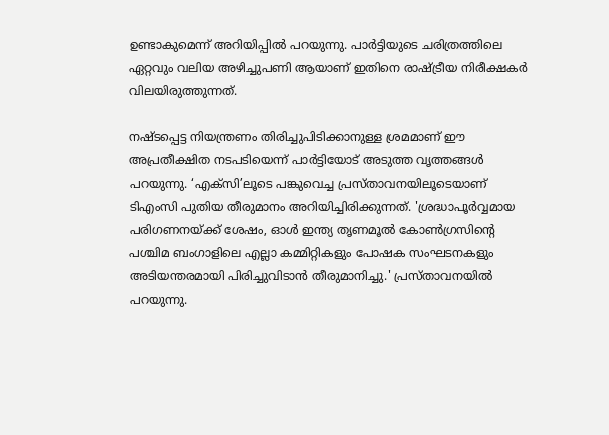ഉണ്ടാകുമെന്ന് അറിയിപ്പിൽ പറയുന്നു. പാർട്ടിയുടെ ചരിത്രത്തിലെ ഏറ്റവും വലിയ അഴിച്ചുപണി ആയാണ് ഇതിനെ രാഷ്ട്രീയ നിരീക്ഷകർ വിലയിരുത്തുന്നത്.

നഷ്ടപ്പെട്ട നിയന്ത്രണം തിരിച്ചുപിടിക്കാനുള്ള ശ്രമമാണ് ഈ അപ്രതീക്ഷിത നടപടിയെന്ന്‌ പാർട്ടിയോട് അടുത്ത വൃത്തങ്ങൾ പറയുന്നു. ‘എക്‌സി’ലൂടെ പങ്കുവെച്ച പ്രസ്താവനയിലൂടെയാണ് ടിഎംസി പുതിയ തീരുമാനം അറിയിച്ചിരിക്കുന്നത്. 'ശ്രദ്ധാപൂർവ്വമായ പരിഗണനയ്ക്ക് ശേഷം, ഓൾ ഇന്ത്യ തൃണമൂൽ കോൺഗ്രസിന്റെ പശ്ചിമ ബംഗാളിലെ എല്ലാ കമ്മിറ്റികളും പോഷക സംഘടനകളും അടിയന്തരമായി പിരിച്ചുവിടാൻ തീരുമാനിച്ചു.' പ്രസ്താവനയിൽ പറയുന്നു.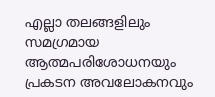എല്ലാ തലങ്ങളിലും സമഗ്രമായ ആത്മപരിശോധനയും പ്രകടന അവലോകനവും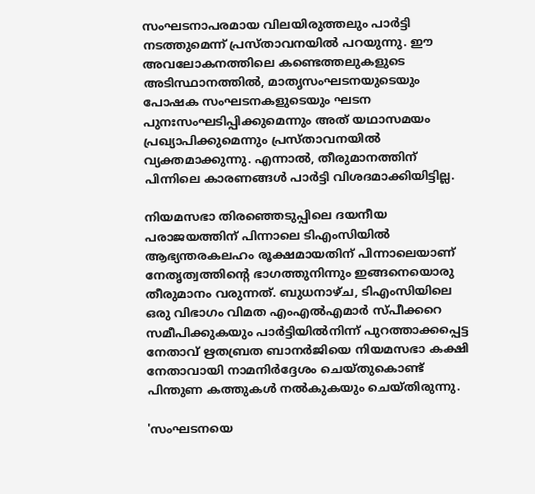സംഘടനാപരമായ വിലയിരുത്തലും പാർട്ടി നടത്തുമെന്ന് പ്രസ്താവനയിൽ പറയുന്നു. ഈ അവലോകനത്തിലെ കണ്ടെത്തലുകളുടെ അടിസ്ഥാനത്തിൽ, മാതൃസംഘടനയുടെയും പോഷക സംഘടനകളുടെയും ഘടന പുനഃസംഘടിപ്പിക്കുമെന്നും അത് യഥാസമയം പ്രഖ്യാപിക്കുമെന്നും പ്രസ്താവനയിൽ വ്യക്തമാക്കുന്നു. എന്നാൽ, തീരുമാനത്തിന് പിന്നിലെ കാരണങ്ങൾ പാർട്ടി വിശദമാക്കിയിട്ടില്ല.

നിയമസഭാ തിരഞ്ഞെടുപ്പിലെ ദയനീയ പരാജയത്തിന് പിന്നാലെ ടിഎംസിയിൽ ആഭ്യന്തരകലഹം രൂക്ഷമായതിന് പിന്നാലെയാണ് നേതൃത്വത്തിന്റെ ഭാഗത്തുനിന്നും ഇങ്ങനെയൊരു തീരുമാനം വരുന്നത്. ബുധനാഴ്ച, ടിഎംസിയിലെ ഒരു വിഭാഗം വിമത എംഎൽഎമാർ സ്പീക്കറെ സമീപിക്കുകയും പാർട്ടിയിൽനിന്ന് പുറത്താക്കപ്പെട്ട നേതാവ് ഋതബ്രത ബാനർജിയെ നിയമസഭാ കക്ഷി നേതാവായി നാമനിർദ്ദേശം ചെയ്തുകൊണ്ട് പിന്തുണ കത്തുകൾ നൽകുകയും ചെയ്തിരുന്നു.

'സംഘടനയെ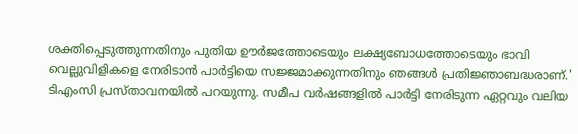ശക്തിപ്പെടുത്തുന്നതിനും പുതിയ ഊർജത്തോടെയും ലക്ഷ്യബോധത്തോടെയും ഭാവി വെല്ലുവിളികളെ നേരിടാൻ പാർട്ടിയെ സജ്ജമാക്കുന്നതിനും ഞങ്ങൾ പ്രതിജ്ഞാബദ്ധരാണ്.' ടിഎംസി പ്രസ്താവനയിൽ പറയുന്നു. സമീപ വർഷങ്ങളിൽ പാർട്ടി നേരിടുന്ന ഏറ്റവും വലിയ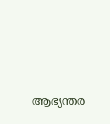ആഭ്യന്തര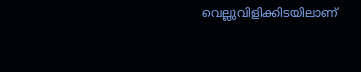വെല്ലുവിളിക്കിടയിലാണ്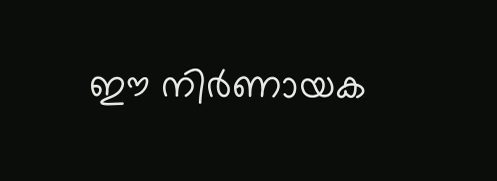ഈ നിർണായക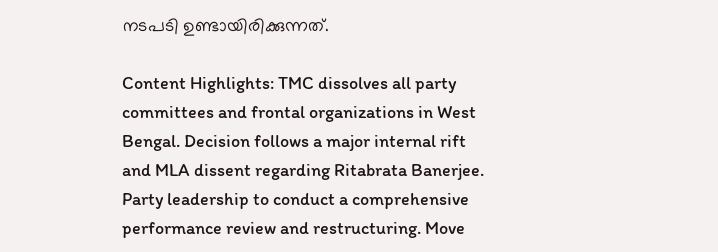നടപടി ഉണ്ടായിരിക്കുന്നത്.

Content Highlights: TMC dissolves all party committees and frontal organizations in West Bengal. Decision follows a major internal rift and MLA dissent regarding Ritabrata Banerjee. Party leadership to conduct a comprehensive performance review and restructuring. Move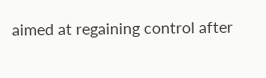aimed at regaining control after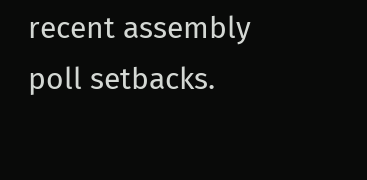recent assembly poll setbacks.